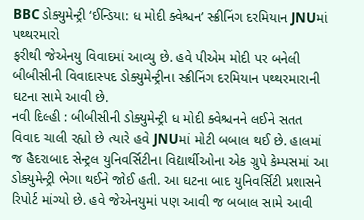BBC ડોક્યુમેન્ટ્રી ‘ઈન્ડિયા: ધ મોદી ક્વેશ્ચન’ સ્ક્રીનિંગ દરમિયાન JNUમાં પથ્થરમારો
ફરીથી જેએનયુ વિવાદમાં આવ્યુ છે. હવે પીએમ મોદી પર બનેલી બીબીસીની વિવાદાસ્પદ ડોક્યુમેન્ટ્રીના સ્ક્રીનિંગ દરમિયાન પથ્થરમારાની ઘટના સામે આવી છે.
નવી દિલ્હી : બીબીસીની ડોક્યુમેન્ટ્રી ધ મોદી ક્વેશ્ચનને લઈને સતત વિવાદ ચાલી રહ્યો છે ત્યારે હવે JNUમાં મોટી બબાલ થઈ છે. હાલમાં જ હૈદરાબાદ સેન્ટ્રલ યુનિવર્સિટીના વિદ્યાર્થીઓના એક ગ્રુપે કેમ્પસમાં આ ડોક્યુમેન્ટ્રી ભેગા થઈને જોઈ હતી. આ ઘટના બાદ યુનિવર્સિટી પ્રશાસને રિપોર્ટ માંગ્યો છે. હવે જેએનયુમાં પણ આવી જ બબાલ સામે આવી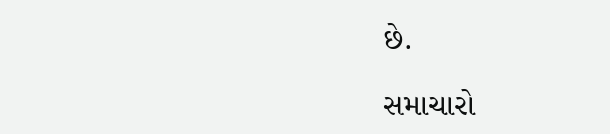છે.

સમાચારો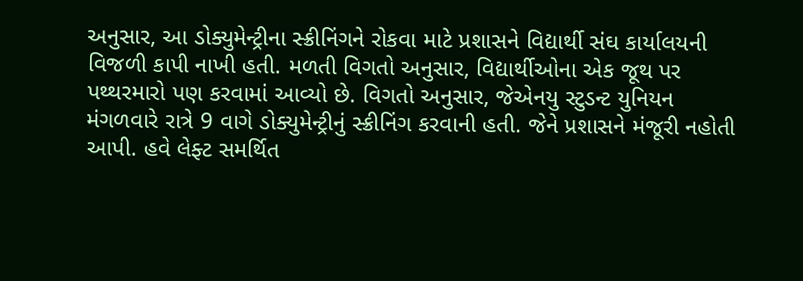અનુસાર, આ ડોક્યુમેન્ટ્રીના સ્ક્રીનિંગને રોકવા માટે પ્રશાસને વિદ્યાર્થી સંઘ કાર્યાલયની વિજળી કાપી નાખી હતી. મળતી વિગતો અનુસાર, વિદ્યાર્થીઓના એક જૂથ પર પથ્થરમારો પણ કરવામાં આવ્યો છે. વિગતો અનુસાર, જેએનયુ સ્ટુડન્ટ યુનિયન મંગળવારે રાત્રે 9 વાગે ડોક્યુમેન્ટ્રીનું સ્ક્રીનિંગ કરવાની હતી. જેને પ્રશાસને મંજૂરી નહોતી આપી. હવે લેફ્ટ સમર્થિત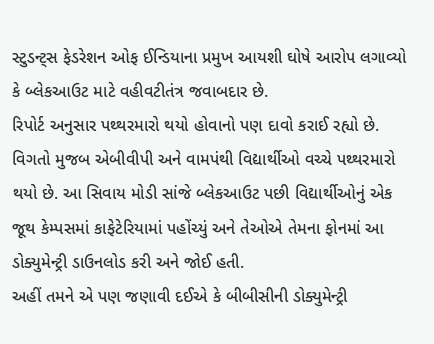સ્ટુડન્ટ્સ ફેડરેશન ઓફ ઈન્ડિયાના પ્રમુખ આયશી ઘોષે આરોપ લગાવ્યો કે બ્લેકઆઉટ માટે વહીવટીતંત્ર જવાબદાર છે.
રિપોર્ટ અનુસાર પથ્થરમારો થયો હોવાનો પણ દાવો કરાઈ રહ્યો છે. વિગતો મુજબ એબીવીપી અને વામપંથી વિદ્યાર્થીઓ વચ્ચે પથ્થરમારો થયો છે. આ સિવાય મોડી સાંજે બ્લેકઆઉટ પછી વિદ્યાર્થીઓનું એક જૂથ કેમ્પસમાં કાફેટેરિયામાં પહોંચ્યું અને તેઓએ તેમના ફોનમાં આ ડોક્યુમેન્ટ્રી ડાઉનલોડ કરી અને જોઈ હતી.
અહીં તમને એ પણ જણાવી દઈએ કે બીબીસીની ડોક્યુમેન્ટ્રી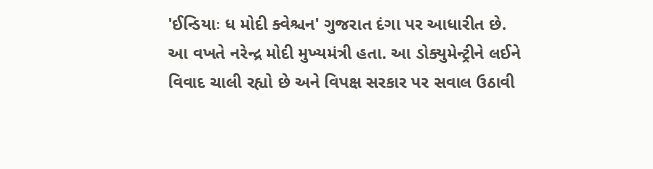'ઈન્ડિયાઃ ધ મોદી ક્વેશ્ચન' ગુજરાત દંગા પર આધારીત છે. આ વખતે નરેન્દ્ર મોદી મુખ્યમંત્રી હતા. આ ડોક્યુમેન્ટ્રીને લઈને વિવાદ ચાલી રહ્યો છે અને વિપક્ષ સરકાર પર સવાલ ઉઠાવી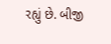રહ્યું છે. બીજી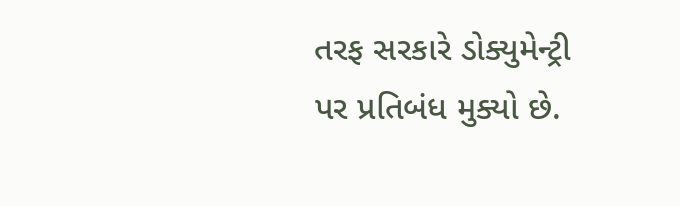તરફ સરકારે ડોક્યુમેન્ટ્રી પર પ્રતિબંધ મુક્યો છે.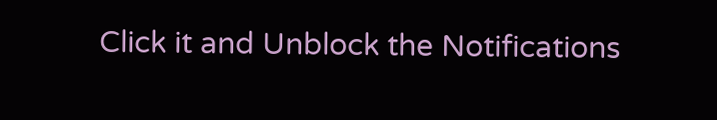Click it and Unblock the Notifications